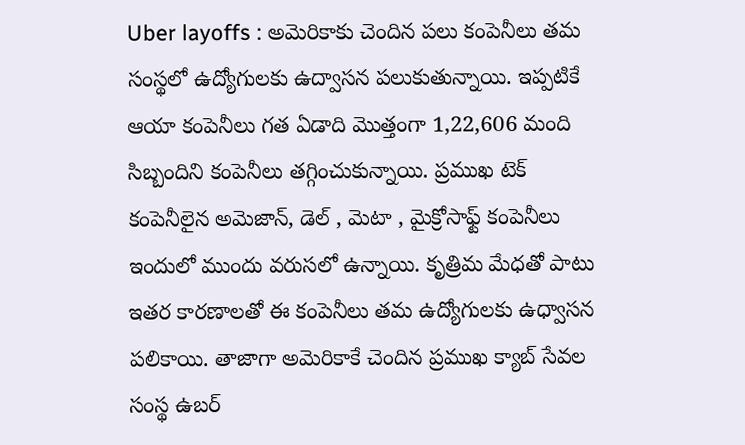Uber layoffs : అమెరికాకు చెందిన పలు కంపెనీలు తమ సంస్థలో ఉద్యోగులకు ఉద్వాసన పలుకుతున్నాయి. ఇప్పటికే ఆయా కంపెనీలు గత ఏడాది మొత్తంగా 1,22,606 మంది సిబ్బందిని కంపెనీలు తగ్గించుకున్నాయి. ప్రముఖ టెక్ కంపెనీలైన అమెజాన్, డెల్ , మెటా , మైక్రోసాఫ్ట్ కంపెనీలు ఇందులో ముందు వరుసలో ఉన్నాయి. కృత్రిమ మేధతో పాటు ఇతర కారణాలతో ఈ కంపెనీలు తమ ఉద్యోగులకు ఉధ్వాసన పలికాయి. తాజాగా అమెరికాకే చెందిన ప్రముఖ క్యాబ్ సేవల సంస్థ ఉబర్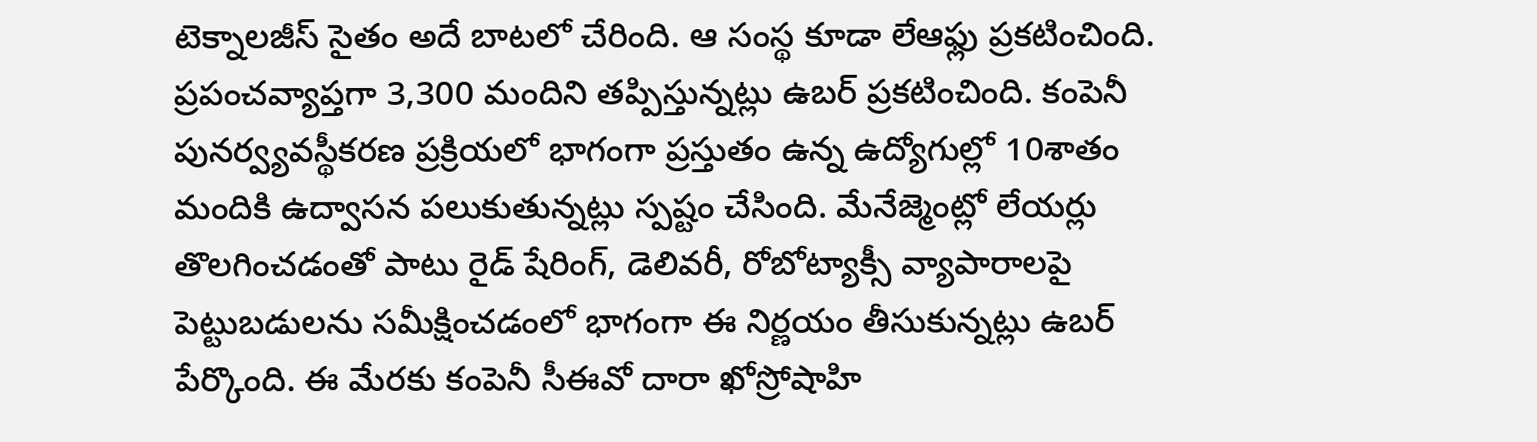టెక్నాలజీస్ సైతం అదే బాటలో చేరింది. ఆ సంస్థ కూడా లేఆఫ్లు ప్రకటించింది. ప్రపంచవ్యాప్తగా 3,300 మందిని తప్పిస్తున్నట్లు ఉబర్ ప్రకటించింది. కంపెనీ పునర్వ్యవస్థీకరణ ప్రక్రియలో భాగంగా ప్రస్తుతం ఉన్న ఉద్యోగుల్లో 10శాతం మందికి ఉద్వాసన పలుకుతున్నట్లు స్పష్టం చేసింది. మేనేజ్మెంట్లో లేయర్లు తొలగించడంతో పాటు రైడ్ షేరింగ్, డెలివరీ, రోబోట్యాక్సీ వ్యాపారాలపై పెట్టుబడులను సమీక్షించడంలో భాగంగా ఈ నిర్ణయం తీసుకున్నట్లు ఉబర్ పేర్కొంది. ఈ మేరకు కంపెనీ సీఈవో దారా ఖోస్రోషాహి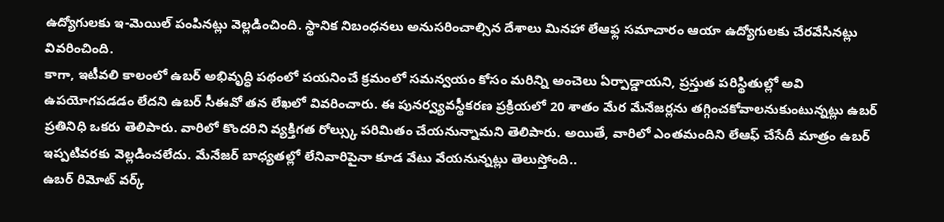ఉద్యోగులకు ఇ-మెయిల్ పంపినట్లు వెల్లడించింది. స్థానిక నిబంధనలు అనుసరించాల్సిన దేశాలు మినహా లేఆఫ్ల సమాచారం ఆయా ఉద్యోగులకు చేరవేసినట్లు వివరించింది.
కాగా, ఇటీవలి కాలంలో ఉబర్ అభివృద్ధి పథంలో పయనించే క్రమంలో సమన్వయం కోసం మరిన్ని అంచెలు ఏర్పాడ్డాయని, ప్రస్తుత పరిస్థితుల్లో అవి ఉపయోగపడడం లేదని ఉబర్ సీఈవో తన లేఖలో వివరించారు. ఈ పునర్వ్యవస్థీకరణ ప్రక్రియలో 20 శాతం మేర మేనేజర్లను తగ్గించకోవాలనుకుంటున్నట్లు ఉబర్ ప్రతినిధి ఒకరు తెలిపారు. వారిలో కొందరిని వ్యక్తిగత రోల్స్కు పరిమితం చేయనున్నామని తెలిపారు. అయితే, వారిలో ఎంతమందిని లేఆఫ్ చేసేదీ మాత్రం ఉబర్ ఇప్పటివరకు వెల్లడించలేదు. మేనేజర్ బాధ్యతల్లో లేనివారిపైనా కూడ వేటు వేయనున్నట్లు తెలుస్తోంది..
ఉబర్ రిమోట్ వర్క్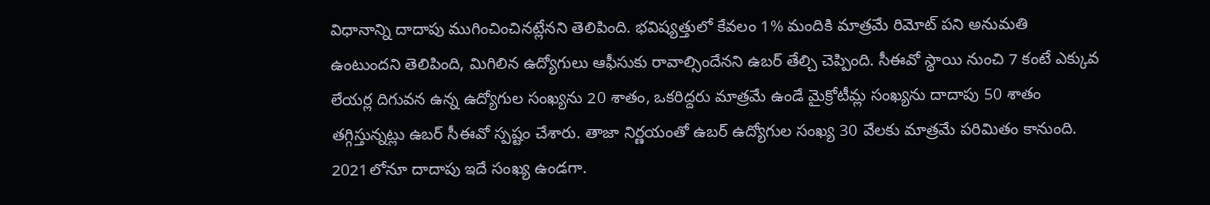విధానాన్ని దాదాపు ముగించించినట్లేనని తెలిపింది. భవిష్యత్తులో కేవలం 1% మందికి మాత్రమే రిమోట్ పని అనుమతి ఉంటుందని తెలిపింది, మిగిలిన ఉద్యోగులు ఆఫీసుకు రావాల్సిందేనని ఉబర్ తేల్చి చెప్పింది. సీఈవో స్థాయి నుంచి 7 కంటే ఎక్కువ లేయర్ల దిగువన ఉన్న ఉద్యోగుల సంఖ్యను 20 శాతం, ఒకరిద్దరు మాత్రమే ఉండే మైక్రోటీమ్ల సంఖ్యను దాదాపు 50 శాతం తగ్గిస్తున్నట్లు ఉబర్ సీఈవో స్పష్టం చేశారు. తాజా నిర్ణయంతో ఉబర్ ఉద్యోగుల సంఖ్య 30 వేలకు మాత్రమే పరిమితం కానుంది. 2021లోనూ దాదాపు ఇదే సంఖ్య ఉండగా.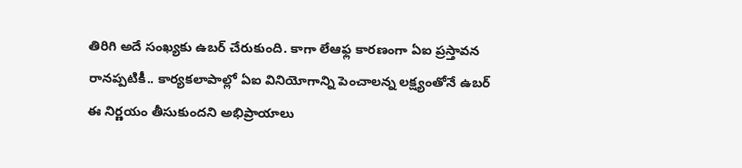తిరిగి అదే సంఖ్యకు ఉబర్ చేరుకుంది. కాగా లేఆఫ్ల కారణంగా ఏఐ ప్రస్తావన రానప్పటికీ.. కార్యకలాపాల్లో ఏఐ వినియోగాన్ని పెంచాలన్న లక్ష్యంతోనే ఉబర్ ఈ నిర్ణయం తీసుకుందని అభిప్రాయాలు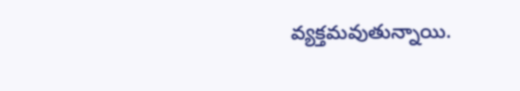వ్యక్తమవుతున్నాయి.